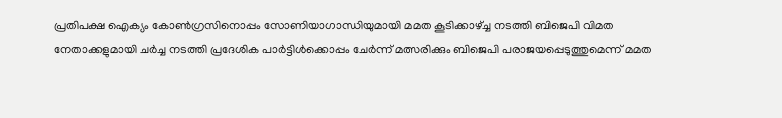പ്രതിപക്ഷ ഐക്യം കോണ്‍ഗ്രസിനൊപ്പം സോണിയാഗാന്ധിയുമായി മമത കൂടിക്കാഴ്ച്ച നടത്തി ബിജെപി വിമത നേതാക്കളുമായി ചര്‍ച്ച നടത്തി പ്രദേശിക പാര്‍ട്ടിള്‍ക്കൊപ്പം ചേര്‍ന്ന് മത്സരിക്കും ബിജെപി പരാജയപ്പെടുത്തുമെന്ന് മമത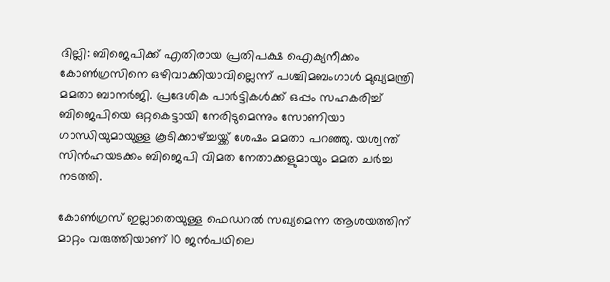ദില്ലി: ബിജെപിക്ക് എതിരായ പ്രതിപക്ഷ ഐക്യനീക്കം കോണ്‍ഗ്രസിനെ ഒഴിവാക്കിയാവില്ലെന്ന് പശ്ചിമബംഗാള്‍ മുഖ്യമന്ത്രി മമതാ ബാനര്‍ജി. പ്രദേശിക പാര്‍ട്ടികള്‍ക്ക് ഒപ്പം സഹകരിച്ച് ബിജെപിയെ ഒറ്റകെട്ടായി നേരിടുമെന്നും സോണിയാ ഗാന്ധിയുമായുള്ള കൂടിക്കാഴ്ച്ചയ്ക്ക് ശേഷം മമതാ പറഞ്ഞു. യശ്വന്ത് സിന്‍ഹയടക്കം ബിജെപി വിമത നേതാക്കളുമായും മമത ചര്‍ച്ച നടത്തി.

കോണ്‍ഗ്രസ് ഇല്ലാതെയുള്ള ഫെഡറല്‍ സഖ്യമെന്ന ആശയത്തിന് മാറ്റം വരുത്തിയാണ് 10 ജന്‍പഥിലെ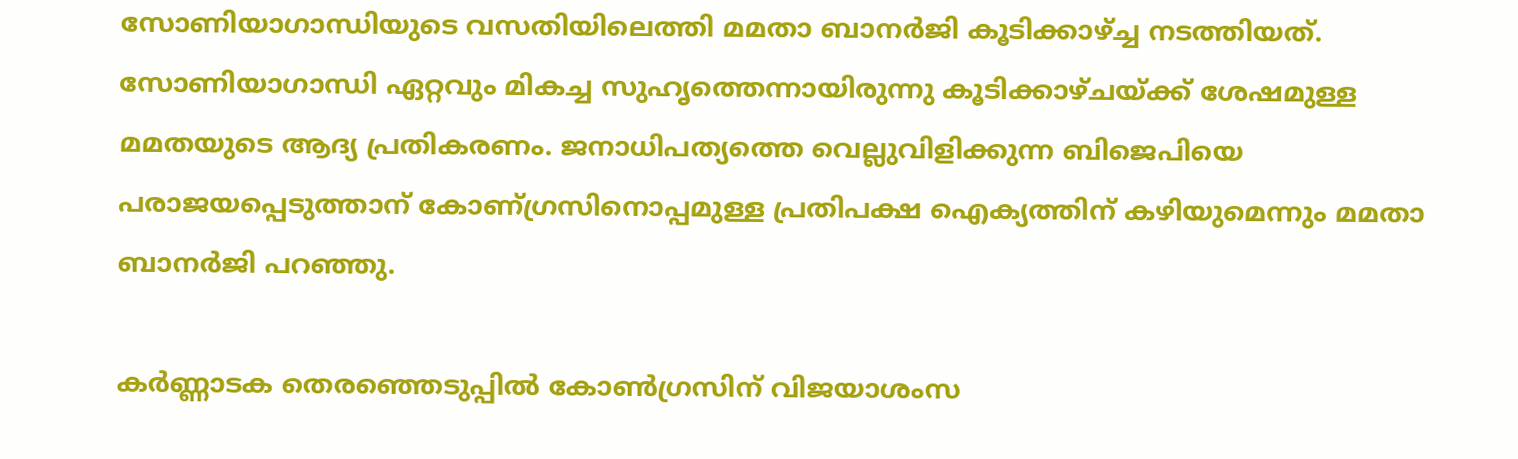സോണിയാഗാന്ധിയുടെ വസതിയിലെത്തി മമതാ ബാനര്‍ജി കൂടിക്കാഴ്ച്ച നടത്തിയത്. സോണിയാഗാന്ധി ഏറ്റവും മികച്ച സുഹൃത്തെന്നായിരുന്നു കൂടിക്കാഴ്ചയ്ക്ക് ശേഷമുള്ള മമതയുടെ ആദ്യ പ്രതികരണം. ജനാധിപത്യത്തെ വെല്ലുവിളിക്കുന്ന ബിജെപിയെ പരാജയപ്പെടുത്താന് കോണ്ഗ്രസിനൊപ്പമുള്ള പ്രതിപക്ഷ ഐക്യത്തിന് കഴിയുമെന്നും മമതാ ബാനര്‍ജി പറഞ്ഞു.

കര്‍ണ്ണാടക തെരഞ്ഞെടുപ്പില്‍ കോണ്‍ഗ്രസിന് വിജയാശംസ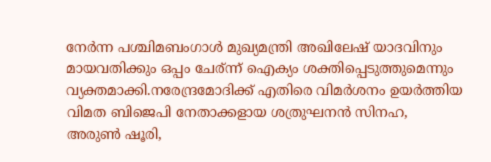നേര്‍ന്ന പശ്ചിമബംഗാള്‍ മുഖ്യമന്ത്രി അഖിലേഷ് യാദവിനും മായവതിക്കും ഒപ്പം ചേര്ന്ന് ഐക്യം ശക്തിപ്പെടുത്തുമെന്നും വ്യക്തമാക്കി.നരേന്ദ്രമോദിക്ക് എതിരെ വിമര്‍ശനം ഉയര്‍ത്തിയ വിമത ബിജെപി നേതാക്കളായ ശത്രുഘനന്‍ സിനഹ, അരുണ്‍ ഷൂരി,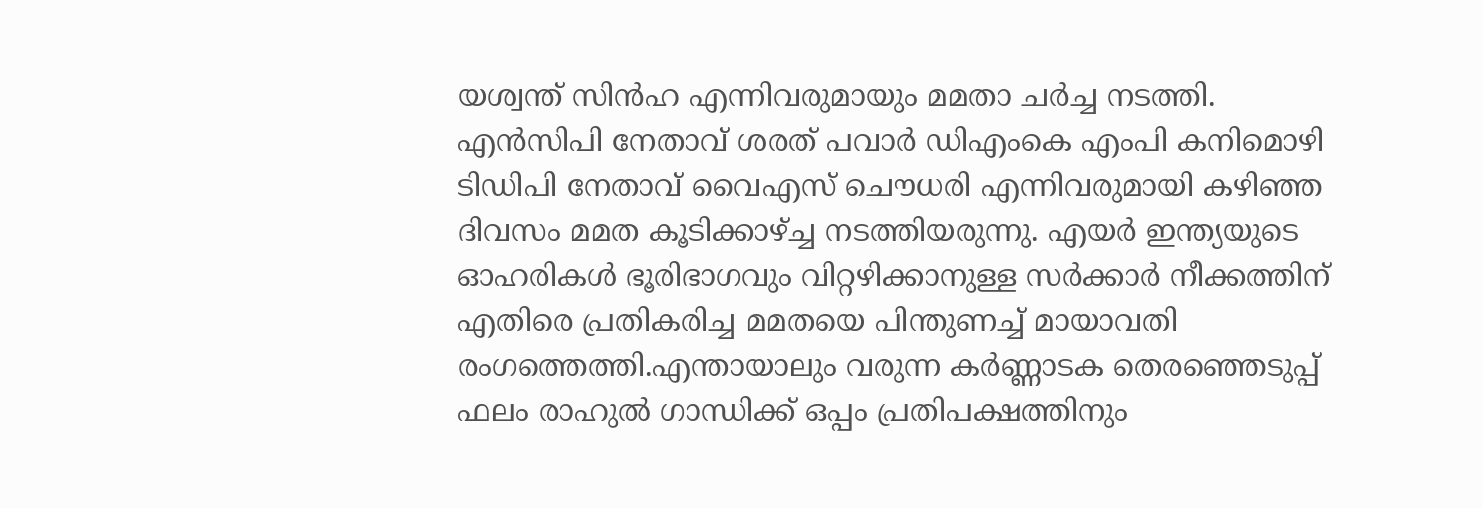യശ്വന്ത് സിന്‍ഹ എന്നിവരുമായും മമതാ ചര്‍ച്ച നടത്തി. എന്‍സിപി നേതാവ് ശരത് പവാര്‍ ഡിഎംകെ എംപി കനിമൊഴി ടിഡിപി നേതാവ് വൈഎസ് ചൌധരി എന്നിവരുമായി കഴിഞ്ഞ ദിവസം മമത കൂടിക്കാഴ്ച്ച നടത്തിയരുന്നു. എയര്‍ ഇന്ത്യയുടെ ഓഹരികള്‍ ഭൂരിഭാഗവും വിറ്റഴിക്കാനുള്ള സര്‍ക്കാര്‍ നീക്കത്തിന് എതിരെ പ്രതികരിച്ച മമതയെ പിന്തുണച്ച് മായാവതി രംഗത്തെത്തി.എന്തായാലും വരുന്ന കര്‍ണ്ണാടക തെരഞ്ഞെടുപ്പ് ഫലം രാഹുല്‍ ഗാന്ധിക്ക് ഒപ്പം പ്രതിപക്ഷത്തിനും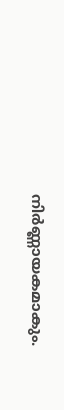നിര്‍ണ്ണായകമാകും.